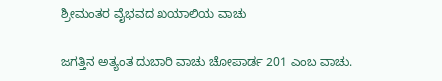ಶ್ರೀಮಂತರ ವೈಭವದ ಖಯಾಲಿಯ ವಾಚು

ಜಗತ್ತಿನ ಅತ್ಯಂತ ದುಬಾರಿ ವಾಚು ಚೋಪಾರ್ಡ 201 ಎಂಬ ವಾಚು.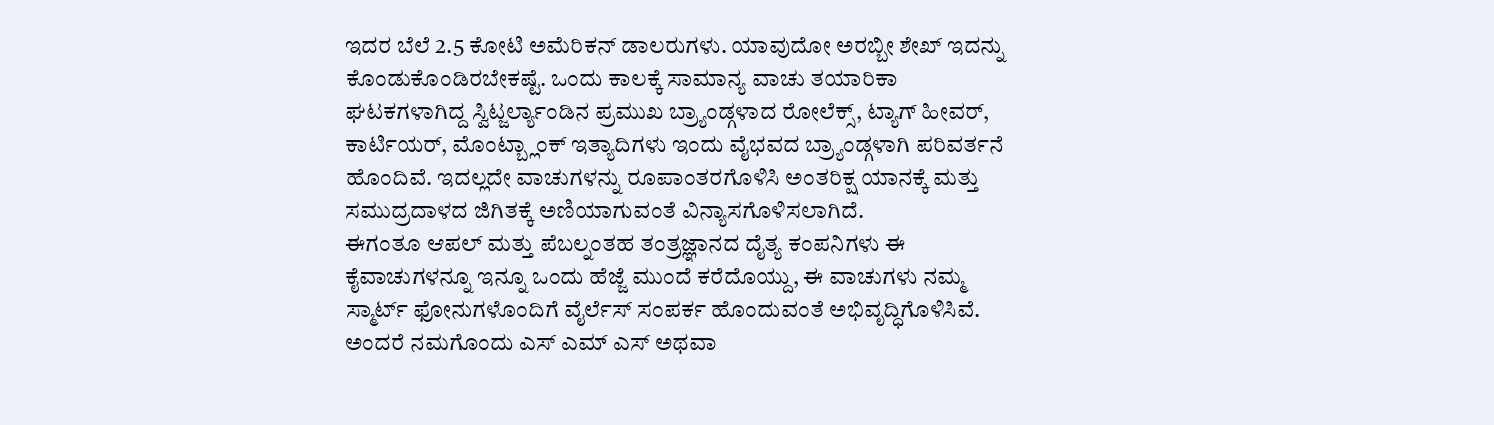ಇದರ ಬೆಲೆ 2.5 ಕೋಟಿ ಅಮೆರಿಕನ್ ಡಾಲರುಗಳು. ಯಾವುದೋ ಅರಬ್ಬೀ ಶೇಖ್ ಇದನ್ನು ಕೊಂಡುಕೊಂಡಿರಬೇಕಷ್ಟೆ. ಒಂದು ಕಾಲಕ್ಕೆ ಸಾಮಾನ್ಯ ವಾಚು ತಯಾರಿಕಾ ಘಟಕಗಳಾಗಿದ್ದ ಸ್ವಿಟ್ಜರ್ಲ್ಯಾಂಡಿನ ಪ್ರಮುಖ ಬ್ರ್ಯಾಂಡ್ಗಳಾದ ರೋಲೆಕ್ಸ್, ಟ್ಯಾಗ್ ಹೀವರ್, ಕಾರ್ಟಿಯರ್, ಮೊಂಟ್ಬ್ಲಾಂಕ್ ಇತ್ಯಾದಿಗಳು ಇಂದು ವೈಭವದ ಬ್ರ್ಯಾಂಡ್ಗಳಾಗಿ ಪರಿವರ್ತನೆ ಹೊಂದಿವೆ. ಇದಲ್ಲದೇ ವಾಚುಗಳನ್ನು ರೂಪಾಂತರಗೊಳಿಸಿ ಅಂತರಿಕ್ಷ ಯಾನಕ್ಕೆ ಮತ್ತು ಸಮುದ್ರದಾಳದ ಜಿಗಿತಕ್ಕೆ ಅಣಿಯಾಗುವಂತೆ ವಿನ್ಯಾಸಗೊಳಿಸಲಾಗಿದೆ.
ಈಗಂತೂ ಆಪಲ್ ಮತ್ತು ಪೆಬಲ್ನಂತಹ ತಂತ್ರಜ್ಞಾನದ ದೈತ್ಯ ಕಂಪನಿಗಳು ಈ ಕೈವಾಚುಗಳನ್ನೂ ಇನ್ನೂ ಒಂದು ಹೆಜ್ಜೆ ಮುಂದೆ ಕರೆದೊಯ್ದು, ಈ ವಾಚುಗಳು ನಮ್ಮ ಸ್ಮಾರ್ಟ್ ಫೋನುಗಳೊಂದಿಗೆ ವೈರ್ಲೆಸ್ ಸಂಪರ್ಕ ಹೊಂದುವಂತೆ ಅಭಿವೃದ್ಧಿಗೊಳಿಸಿವೆ. ಅಂದರೆ ನಮಗೊಂದು ಎಸ್ ಎಮ್ ಎಸ್ ಅಥವಾ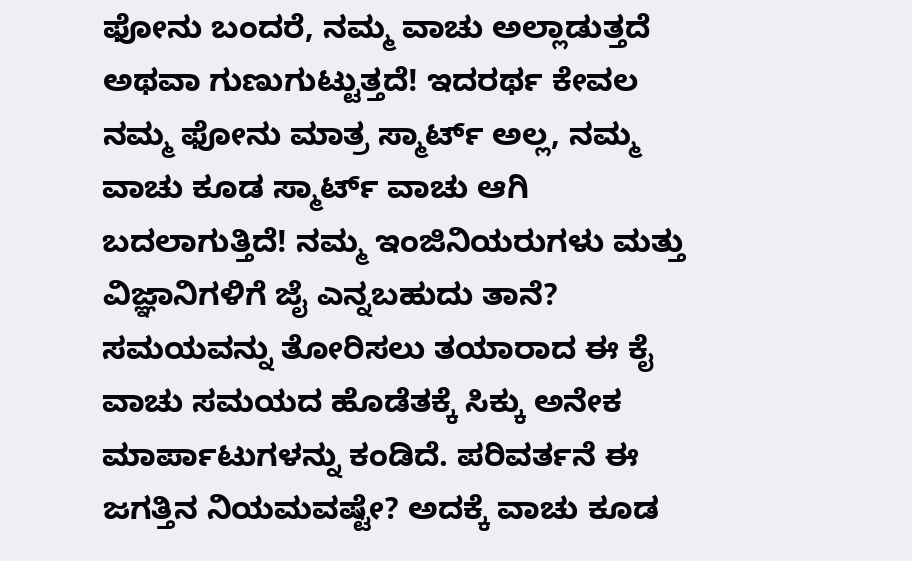ಫೋನು ಬಂದರೆ, ನಮ್ಮ ವಾಚು ಅಲ್ಲಾಡುತ್ತದೆ ಅಥವಾ ಗುಣುಗುಟ್ಟುತ್ತದೆ! ಇದರರ್ಥ ಕೇವಲ ನಮ್ಮ ಫೋನು ಮಾತ್ರ ಸ್ಮಾರ್ಟ್ ಅಲ್ಲ, ನಮ್ಮ ವಾಚು ಕೂಡ ಸ್ಮಾರ್ಟ್ ವಾಚು ಆಗಿ ಬದಲಾಗುತ್ತಿದೆ! ನಮ್ಮ ಇಂಜಿನಿಯರುಗಳು ಮತ್ತು ವಿಜ್ಞಾನಿಗಳಿಗೆ ಜೈ ಎನ್ನಬಹುದು ತಾನೆ?
ಸಮಯವನ್ನು ತೋರಿಸಲು ತಯಾರಾದ ಈ ಕೈ ವಾಚು ಸಮಯದ ಹೊಡೆತಕ್ಕೆ ಸಿಕ್ಕು ಅನೇಕ ಮಾರ್ಪಾಟುಗಳನ್ನು ಕಂಡಿದೆ. ಪರಿವರ್ತನೆ ಈ ಜಗತ್ತಿನ ನಿಯಮವಷ್ಟೇ? ಅದಕ್ಕೆ ವಾಚು ಕೂಡ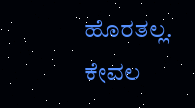ಹೊರತಲ್ಲ. ಕೇವಲ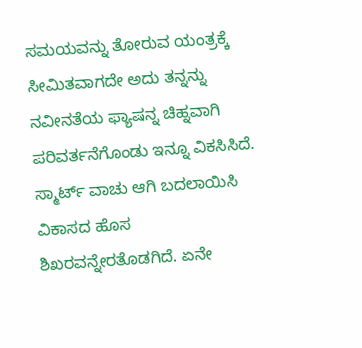ಸಮಯವನ್ನು ತೋರುವ ಯಂತ್ರಕ್ಕೆ ಸೀಮಿತವಾಗದೇ ಅದು ತನ್ನನ್ನು ನವೀನತೆಯ ಫ್ಯಾಷನ್ನ ಚಿಹ್ನವಾಗಿ ಪರಿವರ್ತನೆಗೊಂಡು ಇನ್ನೂ ವಿಕಸಿಸಿದೆ. ಸ್ಮಾರ್ಟ್ ವಾಚು ಆಗಿ ಬದಲಾಯಿಸಿ ವಿಕಾಸದ ಹೊಸ ಶಿಖರವನ್ನೇರತೊಡಗಿದೆ. ಏನೇ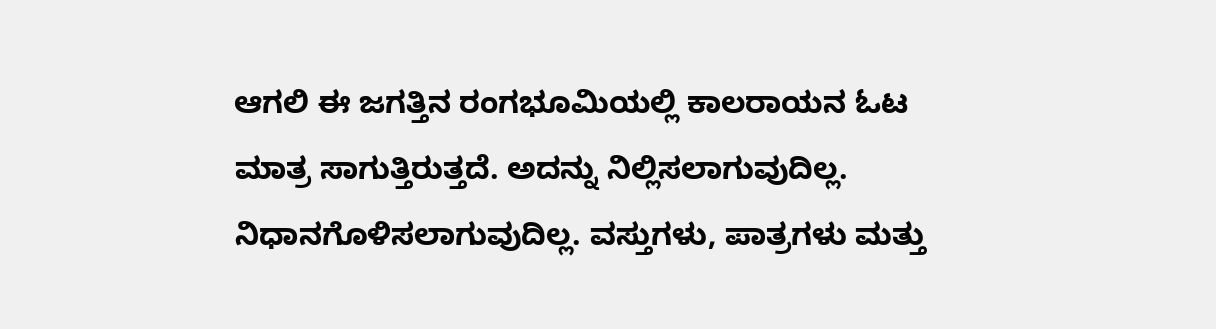ಆಗಲಿ ಈ ಜಗತ್ತಿನ ರಂಗಭೂಮಿಯಲ್ಲಿ ಕಾಲರಾಯನ ಓಟ ಮಾತ್ರ ಸಾಗುತ್ತಿರುತ್ತದೆ. ಅದನ್ನು ನಿಲ್ಲಿಸಲಾಗುವುದಿಲ್ಲ. ನಿಧಾನಗೊಳಿಸಲಾಗುವುದಿಲ್ಲ. ವಸ್ತುಗಳು, ಪಾತ್ರಗಳು ಮತ್ತು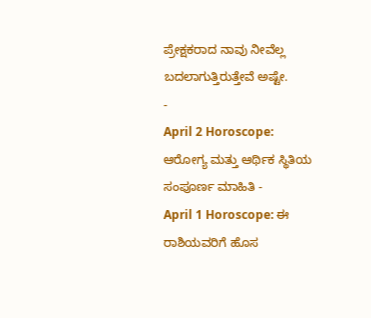ಪ್ರೇಕ್ಷಕರಾದ ನಾವು ನೀವೆಲ್ಲ ಬದಲಾಗುತ್ತಿರುತ್ತೇವೆ ಅಷ್ಟೇ.
-
April 2 Horoscope: ಆರೋಗ್ಯ ಮತ್ತು ಆರ್ಥಿಕ ಸ್ಥಿತಿಯ ಸಂಪೂರ್ಣ ಮಾಹಿತಿ -
April 1 Horoscope: ಈ ರಾಶಿಯವರಿಗೆ ಹೊಸ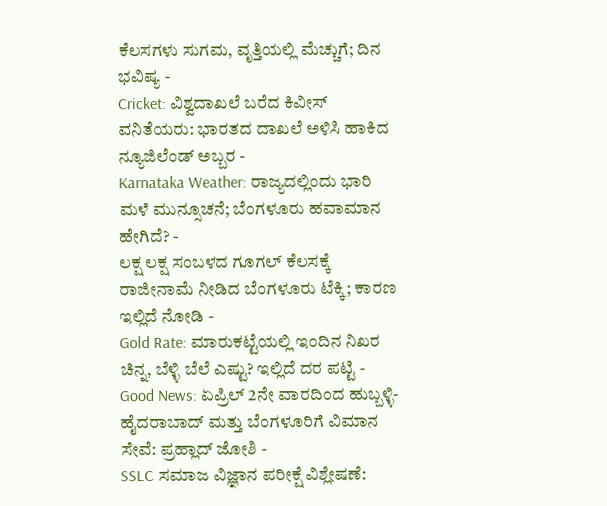ಕೆಲಸಗಳು ಸುಗಮ, ವೃತ್ತಿಯಲ್ಲಿ ಮೆಚ್ಚುಗೆ; ದಿನ ಭವಿಷ್ಯ -
Cricket: ವಿಶ್ವದಾಖಲೆ ಬರೆದ ಕಿವೀಸ್ ವನಿತೆಯರು: ಭಾರತದ ದಾಖಲೆ ಅಳಿಸಿ ಹಾಕಿದ ನ್ಯೂಜಿಲೆಂಡ್ ಅಬ್ಬರ -
Karnataka Weather: ರಾಜ್ಯದಲ್ಲಿಂದು ಭಾರಿ ಮಳೆ ಮುನ್ಸೂಚನೆ; ಬೆಂಗಳೂರು ಹವಾಮಾನ ಹೇಗಿದೆ? -
ಲಕ್ಷ ಲಕ್ಷ ಸಂಬಳದ ಗೂಗಲ್ ಕೆಲಸಕ್ಕೆ ರಾಜೀನಾಮೆ ನೀಡಿದ ಬೆಂಗಳೂರು ಟೆಕ್ಕಿ; ಕಾರಣ ಇಲ್ಲಿದೆ ನೋಡಿ -
Gold Rate: ಮಾರುಕಟ್ಟೆಯಲ್ಲಿ ಇಂದಿನ ನಿಖರ ಚಿನ್ನ, ಬೆಳ್ಳಿ ಬೆಲೆ ಎಷ್ಟು? ಇಲ್ಲಿದೆ ದರ ಪಟ್ಟಿ -
Good News: ಏಪ್ರಿಲ್ 2ನೇ ವಾರದಿಂದ ಹುಬ್ಬಳ್ಳಿ-ಹೈದರಾಬಾದ್ ಮತ್ತು ಬೆಂಗಳೂರಿಗೆ ವಿಮಾನ ಸೇವೆ: ಪ್ರಹ್ಲಾದ್ ಜೋಶಿ -
SSLC ಸಮಾಜ ವಿಜ್ಞಾನ ಪರೀಕ್ಷೆ ವಿಶ್ಲೇಷಣೆ: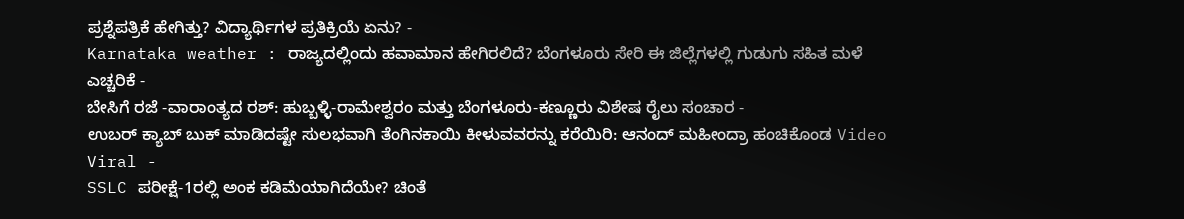ಪ್ರಶ್ನೆಪತ್ರಿಕೆ ಹೇಗಿತ್ತು? ವಿದ್ಯಾರ್ಥಿಗಳ ಪ್ರತಿಕ್ರಿಯೆ ಏನು? -
Karnataka weather : ರಾಜ್ಯದಲ್ಲಿಂದು ಹವಾಮಾನ ಹೇಗಿರಲಿದೆ? ಬೆಂಗಳೂರು ಸೇರಿ ಈ ಜಿಲ್ಲೆಗಳಲ್ಲಿ ಗುಡುಗು ಸಹಿತ ಮಳೆ ಎಚ್ಚರಿಕೆ -
ಬೇಸಿಗೆ ರಜೆ -ವಾರಾಂತ್ಯದ ರಶ್: ಹುಬ್ಬಳ್ಳಿ-ರಾಮೇಶ್ವರಂ ಮತ್ತು ಬೆಂಗಳೂರು-ಕಣ್ಣೂರು ವಿಶೇಷ ರೈಲು ಸಂಚಾರ -
ಉಬರ್ ಕ್ಯಾಬ್ ಬುಕ್ ಮಾಡಿದಷ್ಟೇ ಸುಲಭವಾಗಿ ತೆಂಗಿನಕಾಯಿ ಕೀಳುವವರನ್ನು ಕರೆಯಿರಿ: ಆನಂದ್ ಮಹೀಂದ್ರಾ ಹಂಚಿಕೊಂಡ Video Viral -
SSLC ಪರೀಕ್ಷೆ-1ರಲ್ಲಿ ಅಂಕ ಕಡಿಮೆಯಾಗಿದೆಯೇ? ಚಿಂತೆ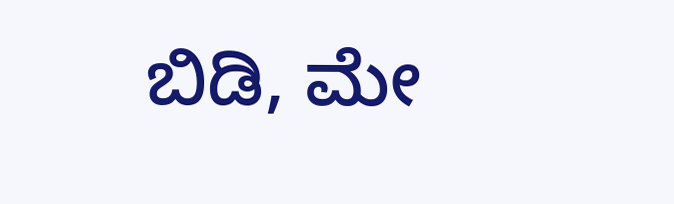ಬಿಡಿ, ಮೇ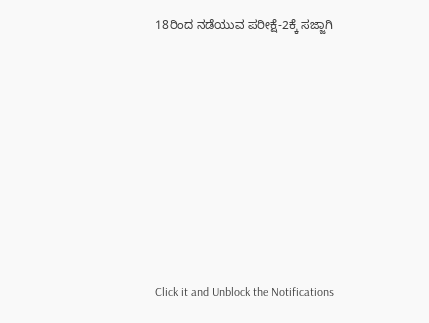18ರಿಂದ ನಡೆಯುವ ಪರೀಕ್ಷೆ-2ಕ್ಕೆ ಸಜ್ಜಾಗಿ












Click it and Unblock the Notifications